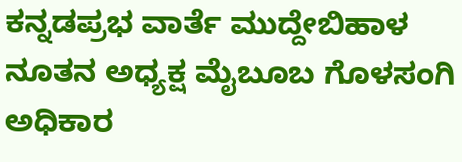ಕನ್ನಡಪ್ರಭ ವಾರ್ತೆ ಮುದ್ದೇಬಿಹಾಳ
ನೂತನ ಅಧ್ಯಕ್ಷ ಮೈಬೂಬ ಗೊಳಸಂಗಿ ಅಧಿಕಾರ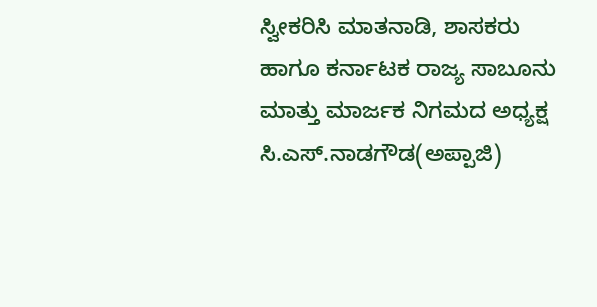ಸ್ವೀಕರಿಸಿ ಮಾತನಾಡಿ, ಶಾಸಕರು ಹಾಗೂ ಕರ್ನಾಟಕ ರಾಜ್ಯ ಸಾಬೂನು ಮಾತ್ತು ಮಾರ್ಜಕ ನಿಗಮದ ಅಧ್ಯಕ್ಷ ಸಿ.ಎಸ್.ನಾಡಗೌಡ(ಅಪ್ಪಾಜಿ)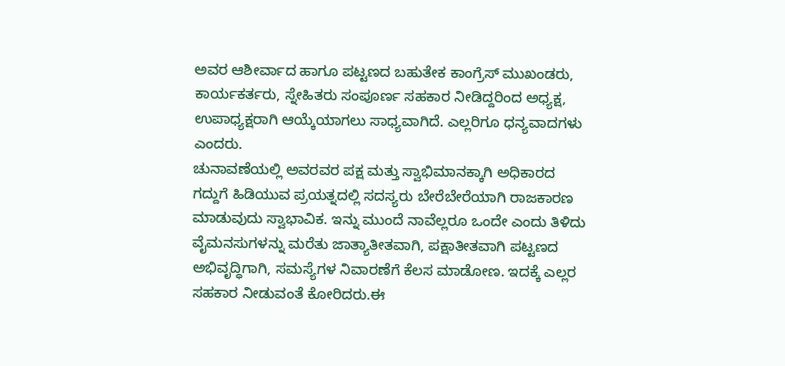ಅವರ ಆಶೀರ್ವಾದ ಹಾಗೂ ಪಟ್ಟಣದ ಬಹುತೇಕ ಕಾಂಗ್ರೆಸ್ ಮುಖಂಡರು, ಕಾರ್ಯಕರ್ತರು, ಸ್ನೇಹಿತರು ಸಂಪೂರ್ಣ ಸಹಕಾರ ನೀಡಿದ್ದರಿಂದ ಅಧ್ಯಕ್ಷ, ಉಪಾಧ್ಯಕ್ಷರಾಗಿ ಆಯ್ಕೆಯಾಗಲು ಸಾಧ್ಯವಾಗಿದೆ. ಎಲ್ಲರಿಗೂ ಧನ್ಯವಾದಗಳು ಎಂದರು.
ಚುನಾವಣೆಯಲ್ಲಿ ಅವರವರ ಪಕ್ಷ ಮತ್ತು ಸ್ವಾಭಿಮಾನಕ್ಕಾಗಿ ಅಧಿಕಾರದ ಗದ್ದುಗೆ ಹಿಡಿಯುವ ಪ್ರಯತ್ನದಲ್ಲಿ ಸದಸ್ಯರು ಬೇರೆಬೇರೆಯಾಗಿ ರಾಜಕಾರಣ ಮಾಡುವುದು ಸ್ವಾಭಾವಿಕ. ಇನ್ನು ಮುಂದೆ ನಾವೆಲ್ಲರೂ ಒಂದೇ ಎಂದು ತಿಳಿದು ವೈಮನಸುಗಳನ್ನು ಮರೆತು ಜಾತ್ಯಾತೀತವಾಗಿ, ಪಕ್ಷಾತೀತವಾಗಿ ಪಟ್ಟಣದ ಅಭಿವೃದ್ಧಿಗಾಗಿ, ಸಮಸ್ಯೆಗಳ ನಿವಾರಣೆಗೆ ಕೆಲಸ ಮಾಡೋಣ. ಇದಕ್ಕೆ ಎಲ್ಲರ ಸಹಕಾರ ನೀಡುವಂತೆ ಕೋರಿದರು.ಈ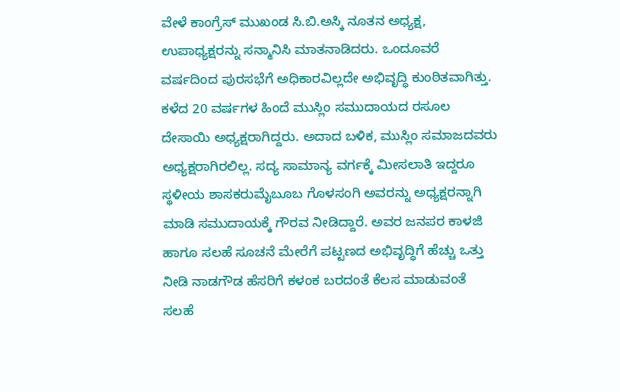ವೇಳೆ ಕಾಂಗ್ರೆಸ್ ಮುಖಂಡ ಸಿ.ಬಿ.ಅಸ್ಕಿ ನೂತನ ಅಧ್ಯಕ್ಷ, ಉಪಾಧ್ಯಕ್ಷರನ್ನು ಸನ್ಮಾನಿಸಿ ಮಾತನಾಡಿದರು. ಒಂದೂವರೆ ವರ್ಷದಿಂದ ಪುರಸಭೆಗೆ ಅಧಿಕಾರವಿಲ್ಲದೇ ಅಭಿವೃದ್ಧಿ ಕುಂಠಿತವಾಗಿತ್ತು. ಕಳೆದ 20 ವರ್ಷಗಳ ಹಿಂದೆ ಮುಸ್ಲಿಂ ಸಮುದಾಯದ ರಸೂಲ ದೇಸಾಯಿ ಅಧ್ಯಕ್ಷರಾಗಿದ್ದರು. ಅದಾದ ಬಳಿಕ, ಮುಸ್ಲಿಂ ಸಮಾಜದವರು ಅಧ್ಯಕ್ಷರಾಗಿರಲಿಲ್ಲ. ಸದ್ಯ ಸಾಮಾನ್ಯ ವರ್ಗಕ್ಕೆ ಮೀಸಲಾತಿ ಇದ್ದರೂ ಸ್ಥಳೀಯ ಶಾಸಕರುಮೈಬೂಬ ಗೊಳಸಂಗಿ ಅವರನ್ನು ಅಧ್ಯಕ್ಷರನ್ನಾಗಿ ಮಾಡಿ ಸಮುದಾಯಕ್ಕೆ ಗೌರವ ನೀಡಿದ್ದಾರೆ. ಅವರ ಜನಪರ ಕಾಳಜಿ ಹಾಗೂ ಸಲಹೆ ಸೂಚನೆ ಮೇರೆಗೆ ಪಟ್ಟಣದ ಅಭಿವೃದ್ಧಿಗೆ ಹೆಚ್ಚು ಒತ್ತು ನೀಡಿ ನಾಡಗೌಡ ಹೆಸರಿಗೆ ಕಳಂಕ ಬರದಂತೆ ಕೆಲಸ ಮಾಡುವಂತೆ ಸಲಹೆ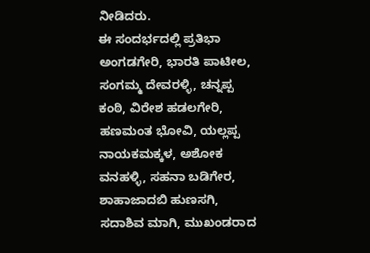ನೀಡಿದರು.
ಈ ಸಂದರ್ಭದಲ್ಲಿ ಪ್ರತಿಭಾ ಅಂಗಡಗೇರಿ, ಭಾರತಿ ಪಾಟೀಲ, ಸಂಗಮ್ಮ ದೇವರಳ್ಳಿ, ಚನ್ನಪ್ಪ ಕಂಠಿ, ವಿರೇಶ ಹಡಲಗೇರಿ, ಹಣಮಂತ ಭೋವಿ, ಯಲ್ಲಪ್ಪ ನಾಯಕಮಕ್ಕಳ, ಅಶೋಕ ವನಹಳ್ಳಿ, ಸಹನಾ ಬಡಿಗೇರ, ಶಾಹಾಜಾದಬಿ ಹುಣಸಗಿ, ಸದಾಶಿವ ಮಾಗಿ, ಮುಖಂಡರಾದ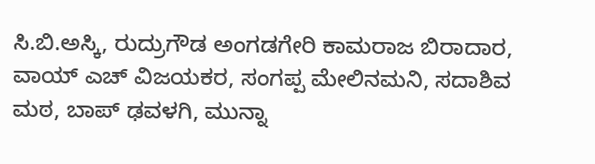ಸಿ.ಬಿ.ಅಸ್ಕಿ, ರುದ್ರುಗೌಡ ಅಂಗಡಗೇರಿ ಕಾಮರಾಜ ಬಿರಾದಾರ, ವಾಯ್ ಎಚ್ ವಿಜಯಕರ, ಸಂಗಪ್ಪ ಮೇಲಿನಮನಿ, ಸದಾಶಿವ ಮಠ, ಬಾಪ್ ಢವಳಗಿ, ಮುನ್ನಾ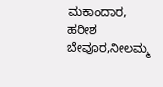ಮಕಾಂದಾರ, ಹರೀಶ ಬೇವೂರ,ನೀಲಮ್ಮ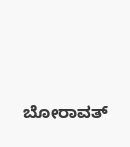ಬೋರಾವತ್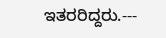ಇತರರಿದ್ದರು.---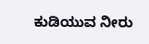ಕುಡಿಯುವ ನೀರು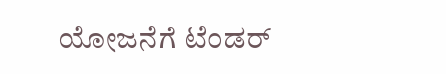ಯೋಜನೆಗೆ ಟೆಂಡರ್